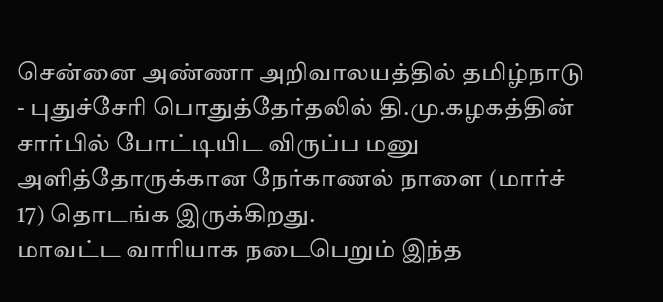சென்னை அண்ணா அறிவாலயத்தில் தமிழ்நாடு - புதுச்சேரி பொதுத்தேர்தலில் தி.மு.கழகத்தின் சார்பில் போட்டியிட விருப்ப மனு அளித்தோருக்கான நேர்காணல் நாளை (மார்ச் 17) தொடங்க இருக்கிறது.
மாவட்ட வாரியாக நடைபெறும் இந்த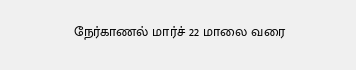நேர்காணல் மார்ச் 22 மாலை வரை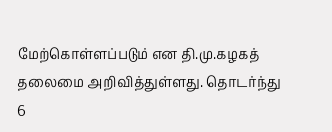மேற்கொள்ளப்படும் என தி.மு.கழகத் தலைமை அறிவித்துள்ளது. தொடர்ந்து 6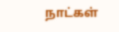நாட்கள்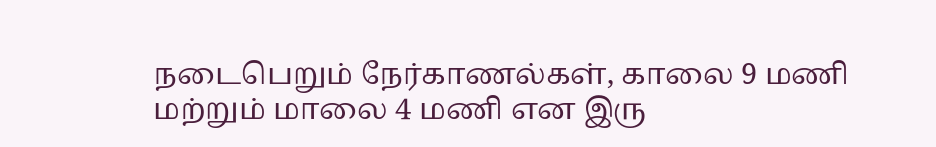நடைபெறும் நேர்காணல்கள், காலை 9 மணி மற்றும் மாலை 4 மணி என இரு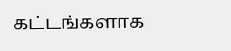கட்டங்களாக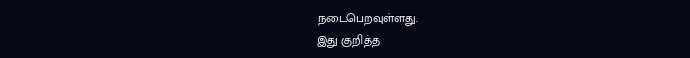நடைபெறவுள்ளது.
இது குறித்த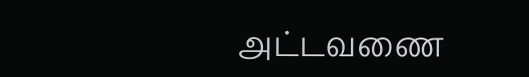அட்டவணை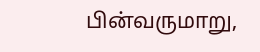பின்வருமாறு,